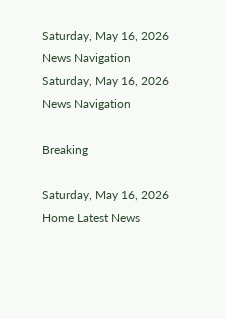Saturday, May 16, 2026
News Navigation
Saturday, May 16, 2026
News Navigation

Breaking

Saturday, May 16, 2026
Home Latest News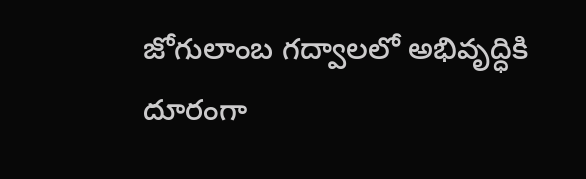జోగులాంబ గద్వాలలో అభివృద్ధికి దూరంగా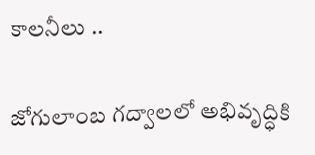కాలనీలు ..

జోగులాంబ గద్వాలలో అభివృద్ధికి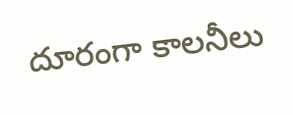దూరంగా కాలనీలు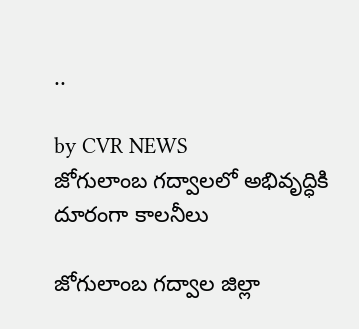..

by CVR NEWS
జోగులాంబ గద్వాలలో అభివృద్ధికి దూరంగా కాలనీలు

జోగులాంబ గద్వాల జిల్లా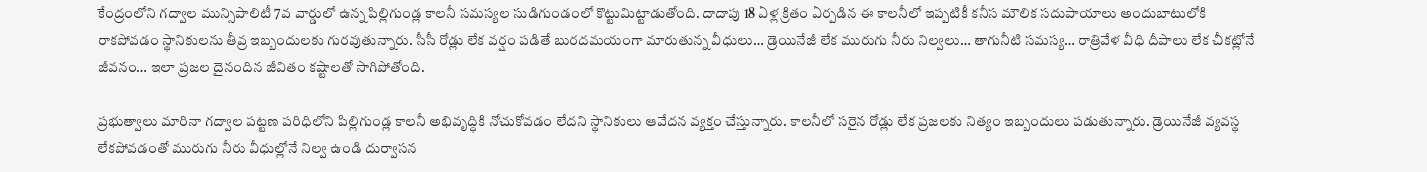కేంద్రంలోని గద్వాల మున్సిపాలిటీ 7వ వార్డులో ఉన్న పిల్లిగుండ్ల కాలనీ సమస్యల సుడిగుండంలో కొట్టుమిట్టాడుతోంది. దాదాపు 18 ఏళ్ల క్రితం ఏర్పడిన ఈ కాలనీలో ఇప్పటికీ కనీస మౌలిక సదుపాయాలు అందుబాటులోకి రాకపోవడం స్థానికులను తీవ్ర ఇబ్బందులకు గురవుతున్నారు. సీసీ రోడ్లు లేక వర్షం పడితే బురదమయంగా మారుతున్న వీధులు… డ్రెయినేజీ లేక మురుగు నీరు నిల్వలు… తాగునీటి సమస్య… రాత్రివేళ వీధి దీపాలు లేక చీకట్లోనే జీవనం… ఇలా ప్రజల దైనందిన జీవితం కష్టాలతో సాగిపోతోంది.

ప్రభుత్వాలు మారినా గద్వాల పట్టణ పరిధిలోని పిల్లిగుండ్ల కాలనీ అభివృద్ధికి నోచుకోవడం లేదని స్థానికులు ఆవేదన వ్యక్తం చేస్తున్నారు. కాలనీలో సరైన రోడ్లు లేక ప్రజలకు నిత్యం ఇబ్బందులు పడుతున్నారు. డ్రెయినేజీ వ్యవస్థ లేకపోవడంతో మురుగు నీరు వీధుల్లోనే నిల్వ ఉండి దుర్వాసన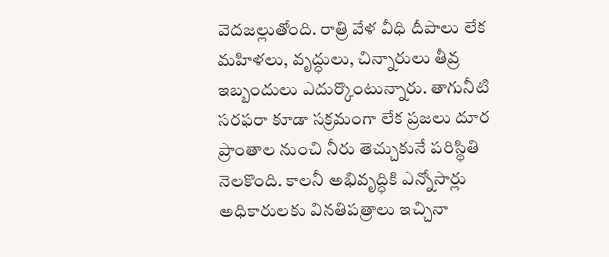వెదజల్లుతోంది. రాత్రి వేళ వీధి దీపాలు లేక మహిళలు, వృద్ధులు, చిన్నారులు తీవ్ర ఇబ్బందులు ఎదుర్కొంటున్నారు. తాగునీటి సరఫరా కూడా సక్రమంగా లేక ప్రజలు దూర ప్రాంతాల నుంచి నీరు తెచ్చుకునే పరిస్థితి నెలకొంది. కాలనీ అభివృద్ధికి ఎన్నోసార్లు అధికారులకు వినతిపత్రాలు ఇచ్చినా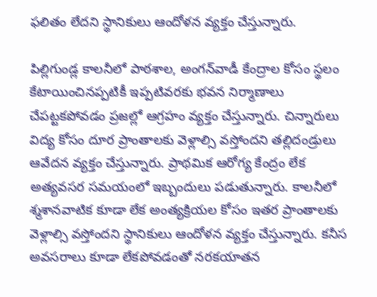ఫలితం లేదని స్థానికులు ఆందోళన వ్యక్తం చేస్తున్నారు.

పిల్లిగుండ్ల కాలనీలో పాఠశాల, అంగన్‌వాడీ కేంద్రాల కోసం స్థలం కేటాయించినప్పటికీ ఇప్పటివరకు భవన నిర్మాణాలు చేపట్టకపోవడం ప్రజల్లో ఆగ్రహం వ్యక్తం చేస్తున్నారు. చిన్నారులు విద్య కోసం దూర ప్రాంతాలకు వెళ్లాల్సి వస్తోందని తల్లిదండ్రులు ఆవేదన వ్యక్తం చేస్తున్నారు. ప్రాథమిక ఆరోగ్య కేంద్రం లేక అత్యవసర సమయంలో ఇబ్బందులు పడుతున్నారు. కాలనీలో శ్మశానవాటిక కూడా లేక అంత్యక్రియల కోసం ఇతర ప్రాంతాలకు వెళ్లాల్సి వస్తోందని స్థానికులు ఆందోళన వ్యక్తం చేస్తున్నారు. కనీస అవసరాలు కూడా లేకపోవడంతో నరకయాతన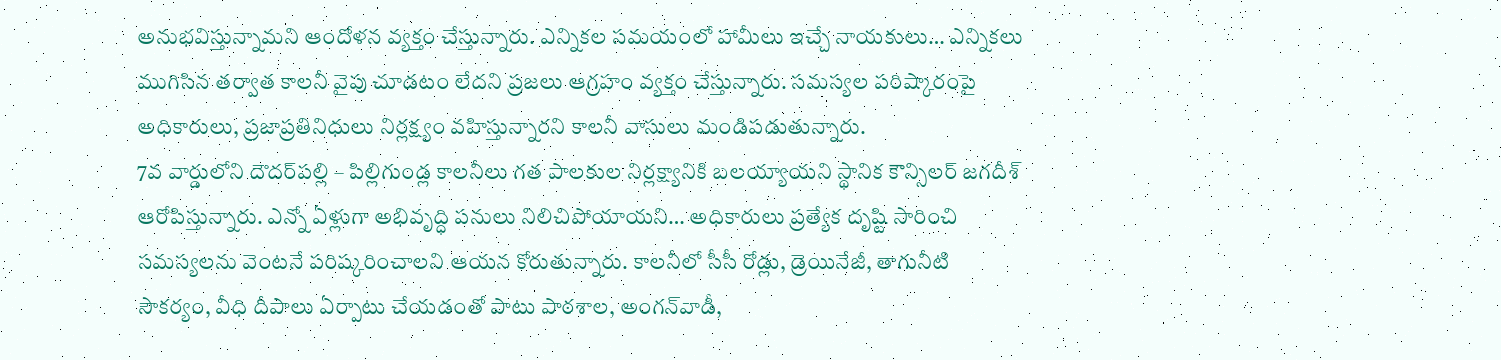అనుభవిస్తున్నామని ఆందోళన వ్యక్తం చేస్తున్నారు. ఎన్నికల సమయంలో హామీలు ఇచ్చే నాయకులు… ఎన్నికలు ముగిసిన తర్వాత కాలనీ వైపు చూడటం లేదని ప్రజలు ఆగ్రహం వ్యక్తం చేస్తున్నారు. సమస్యల పరిష్కారంపై అధికారులు, ప్రజాప్రతినిధులు నిర్లక్ష్యం వహిస్తున్నారని కాలనీ వాసులు మండిపడుతున్నారు.
7వ వార్డులోని దౌదర్‌పల్లి – పిల్లిగుండ్ల కాలనీలు గత పాలకుల నిర్లక్ష్యానికి బలయ్యాయని స్థానిక కౌన్సిలర్ జగదీశ్ ఆరోపిస్తున్నారు. ఎన్నో ఏళ్లుగా అభివృద్ధి పనులు నిలిచిపోయాయని… అధికారులు ప్రత్యేక దృష్టి సారించి సమస్యలను వెంటనే పరిష్కరించాలని ఆయన కోరుతున్నారు. కాలనీలో సీసీ రోడ్లు, డ్రెయినేజీ, తాగునీటి సౌకర్యం, వీధి దీపాలు ఏర్పాటు చేయడంతో పాటు పాఠశాల, అంగన్‌వాడీ,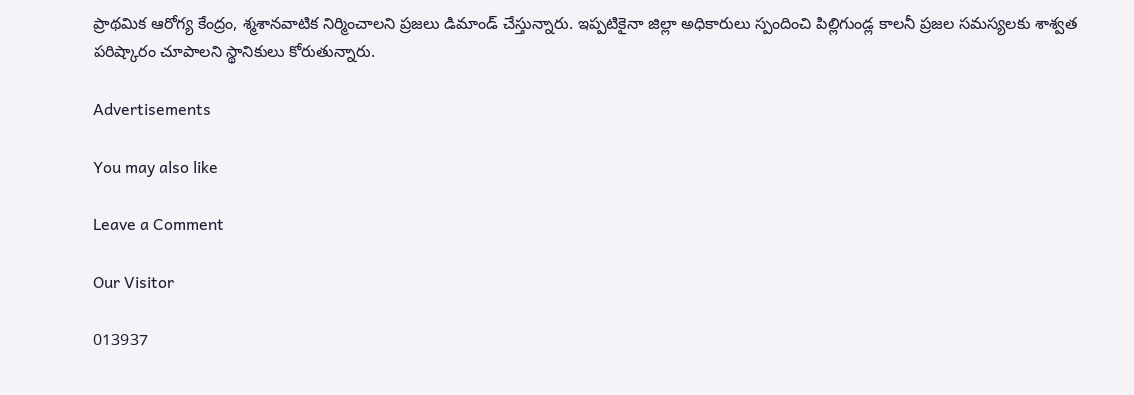ప్రాథమిక ఆరోగ్య కేంద్రం, శ్మశానవాటిక నిర్మించాలని ప్రజలు డిమాండ్ చేస్తున్నారు. ఇప్పటికైనా జిల్లా అధికారులు స్పందించి పిల్లిగుండ్ల కాలనీ ప్రజల సమస్యలకు శాశ్వత పరిష్కారం చూపాలని స్థానికులు కోరుతున్నారు.

Advertisements

You may also like

Leave a Comment

Our Visitor

013937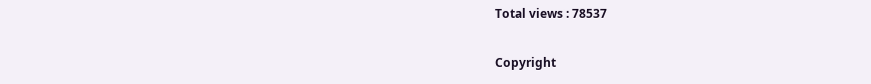Total views : 78537

Copyright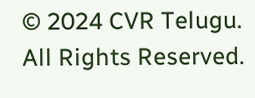© 2024 CVR Telugu. All Rights Reserved.